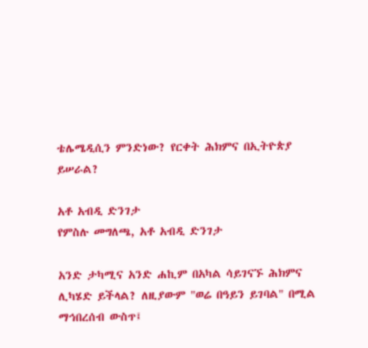ቴሌሜዲሲን ምንድነው? የርቀት ሕክምና በኢትዮጵያ ይሠራል?

አቶ አብዲ ድንገታ
የምስሉ መግለጫ, አቶ አብዲ ድንገታ

አንድ ታካሚና አንድ ሐኪም በአካል ሳይገናኙ ሕክምና ሊካሄድ ይችላል? ለዚያውም "ወሬ በዓይን ይገባል" በሚል ማኅበረሰብ ውስጥ፤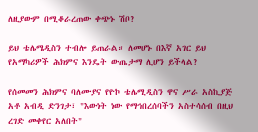ለዚያውም በሚቆራረጠው ቀጭኑ ሽቦ?

ይህ ቴሌሜዲስን ተብሎ ይጠራል። ለመሆኑ በእኛ አገር ይህ የአማካሪዎች ሕክምና እንዴት ውጤታማ ሊሆን ይችላል?

የሰመመን ሕክምና ባለሙያና የዮኮ ቴሌሚዲስን ዋና ሥራ አስኪያጅ አቶ አብዲ ድንገታ፣ "እውነት ነው የማኅበረሰባችን አስተሳሰብ በዚህ ረገድ መቀየር አለበት"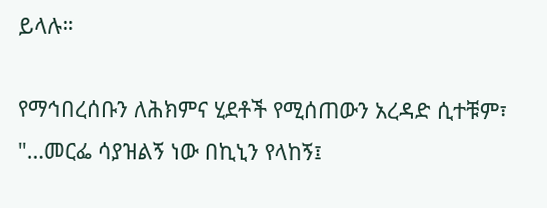ይላሉ።

የማኅበረሰቡን ለሕክምና ሂደቶች የሚሰጠውን አረዳድ ሲተቹም፣ "…መርፌ ሳያዝልኝ ነው በኪኒን የላከኝ፤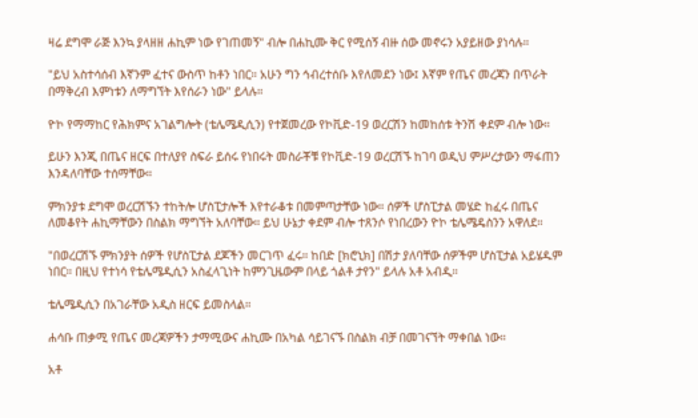ዛሬ ደግሞ ራጅ እንኳ ያላዘዘ ሐኪም ነው የገጠመኝ" ብሎ በሐኪሙ ቅር የሚሰኝ ብዙ ሰው መኖሩን አያይዘው ያነሳሉ።

"ይህ አስተሳሰብ እኛንም ፈተና ውስጥ ከቶን ነበር። አሁን ግን ኅብረተሰቡ እየለመደን ነው፤ እኛም የጤና መረጃን በጥራት በማቅረብ እምነቱን ለማግኘት እየሰራን ነው" ይላሉ።

ዮኮ የማማከር የሕክምና አገልግሎት (ቴሌሜዲሲን) የተጀመረው የኮቪድ-19 ወረርሽን ከመከሰቱ ትንሽ ቀደም ብሎ ነው።

ይሁን እንጂ በጤና ዘርፍ በተለያየ ስፍራ ይሰሩ የነበሩት መስራቾቹ የኮቪድ-19 ወረርሽኙ ከገባ ወዲህ ምሥረታውን ማፋጠን እንዳለባቸው ተሰማቸው።

ምክንያቱ ደግሞ ወረርሽኙን ተከትሎ ሆስፒታሎች እየተራቆቱ በመምጣታቸው ነው። ሰዎች ሆስፒታል መሄድ ከፈሩ በጤና ለመቆየት ሐኪማቸውን በስልክ ማግኘት አለባቸው። ይህ ሁኔታ ቀደም ብሎ ተጸንሶ የነበረውን ዮኮ ቴሌሜዴስንን አዋለደ።

"በወረርሽኙ ምክንያት ሰዎች የሆስፒታል ደጆችን መርገጥ ፈሩ። ከበድ [ክሮኒክ] በሽታ ያለባቸው ሰዎችም ሆስፒታል አይሄዱም ነበር። በዚህ የተነሳ የቴሌሜዲሲን አስፈላጊነት ከምንጊዜውም በላይ ጎልቶ ታየን" ይላሉ አቶ አብዲ።

ቴሌሜዲሲን በአገራቸው አዲስ ዘርፍ ይመስላል።

ሐሳቡ ጠቃሚ የጤና መረጃዎችን ታማሚውና ሐኪሙ በአካል ሳይገናኙ በስልክ ብቻ በመገናኘት ማቀበል ነው።

አቶ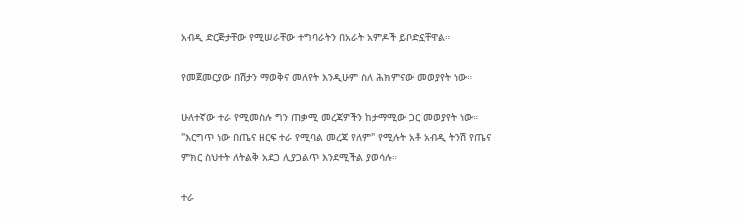አብዲ ድርጅታቸው የሚሠራቸው ተግባራትን በአራት አምዶች ይቦድኗቸዋል።

የመጀመርያው በሽታን ማወቅና መለየት እንዲሁም ስለ ሕክምናው መወያየት ነው።

ሁለተኛው ተራ የሚመስሉ ግን ጠቃሚ መረጃዎችን ከታማሚው ጋር መወያየት ነው። "እርግጥ ነው በጤና ዘርፍ ተራ የሚባል መረጃ የለም" የሚሉት አቶ አብዲ ትንሽ የጤና ምክር ስህተት ለትልቅ አደጋ ሊያጋልጥ እንደሚችል ያወሳሉ።

ተራ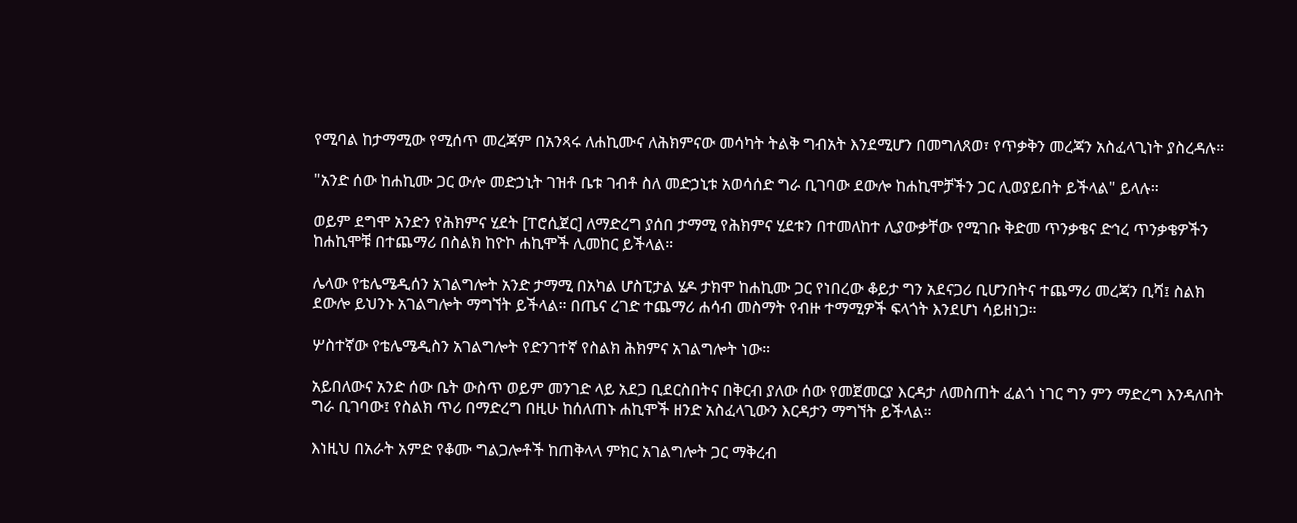የሚባል ከታማሚው የሚሰጥ መረጃም በአንጻሩ ለሐኪሙና ለሕክምናው መሳካት ትልቅ ግብአት እንደሚሆን በመግለጸወ፣ የጥቃቅን መረጃን አስፈላጊነት ያስረዳሉ።

"አንድ ሰው ከሐኪሙ ጋር ውሎ መድኃኒት ገዝቶ ቤቱ ገብቶ ስለ መድኃኒቱ አወሳሰድ ግራ ቢገባው ደውሎ ከሐኪሞቻችን ጋር ሊወያይበት ይችላል" ይላሉ።

ወይም ደግሞ አንድን የሕክምና ሂደት [ፐሮሲጀር] ለማድረግ ያሰበ ታማሚ የሕክምና ሂደቱን በተመለከተ ሊያውቃቸው የሚገቡ ቅድመ ጥንቃቄና ድኅረ ጥንቃቄዎችን ከሐኪሞቹ በተጨማሪ በስልክ ከዮኮ ሐኪሞች ሊመከር ይችላል።

ሌላው የቴሌሜዲሰን አገልግሎት አንድ ታማሚ በአካል ሆስፒታል ሄዶ ታክሞ ከሐኪሙ ጋር የነበረው ቆይታ ግን አደናጋሪ ቢሆንበትና ተጨማሪ መረጃን ቢሻ፤ ስልክ ደውሎ ይህንኑ አገልግሎት ማግኘት ይችላል። በጤና ረገድ ተጨማሪ ሐሳብ መስማት የብዙ ተማሚዎች ፍላጎት እንደሆነ ሳይዘነጋ።

ሦስተኛው የቴሌሜዲስን አገልግሎት የድንገተኛ የስልክ ሕክምና አገልግሎት ነው።

አይበለውና አንድ ሰው ቤት ውስጥ ወይም መንገድ ላይ አደጋ ቢደርስበትና በቅርብ ያለው ሰው የመጀመርያ እርዳታ ለመስጠት ፈልጎ ነገር ግን ምን ማድረግ እንዳለበት ግራ ቢገባው፤ የስልክ ጥሪ በማድረግ በዚሁ ከሰለጠኑ ሐኪሞች ዘንድ አስፈላጊውን እርዳታን ማግኘት ይችላል።

እነዚህ በአራት አምድ የቆሙ ግልጋሎቶች ከጠቅላላ ምክር አገልግሎት ጋር ማቅረብ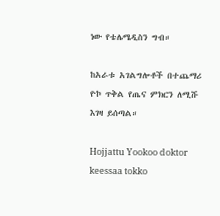ነው የቴሌሜዲስን ግብ።

ከአራቱ አገልግሎቶች በተጨማሪ ዮኮ ጥቅል የጤና ምክርን ለሚሹ እገዛ ይሰጣል።

Hojjattu Yookoo doktor keessaa tokko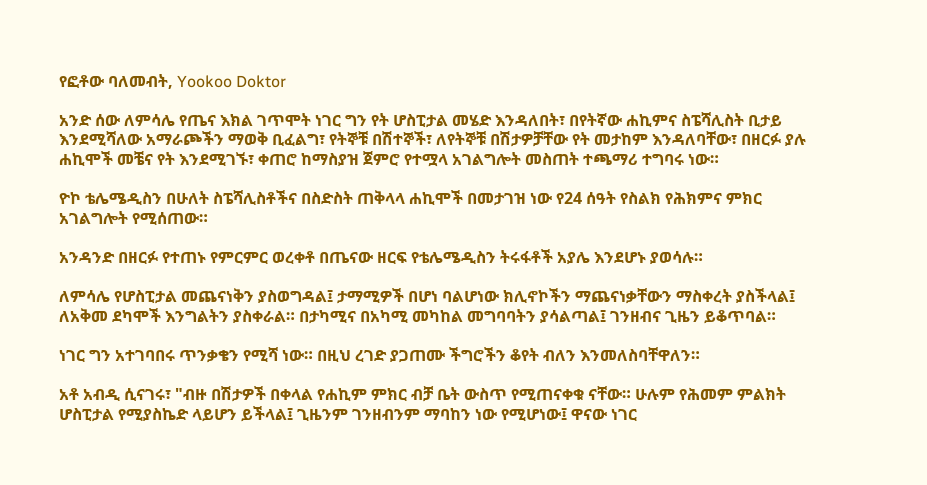የፎቶው ባለመብት, Yookoo Doktor

አንድ ሰው ለምሳሌ የጤና እክል ገጥሞት ነገር ግን የት ሆስፒታል መሄድ እንዳለበት፣ በየትኛው ሐኪምና ስፔሻሊስት ቢታይ እንደሚሻለው አማራጮችን ማወቅ ቢፈልግ፣ የትኞቹ በሽተኞች፣ ለየትኞቹ በሽታዎቻቸው የት መታከም እንዳለባቸው፣ በዘርፉ ያሉ ሐኪሞች መቼና የት እንደሚገኙ፣ ቀጠሮ ከማስያዝ ጀምሮ የተሟላ አገልግሎት መስጠት ተጫማሪ ተግባሩ ነው።

ዮኮ ቴሌሜዲስን በሁለት ስፔሻሊስቶችና በስድስት ጠቅላላ ሐኪሞች በመታገዝ ነው የ24 ሰዓት የስልክ የሕክምና ምክር አገልግሎት የሚሰጠው።

አንዳንድ በዘርፉ የተጠኑ የምርምር ወረቀቶ በጤናው ዘርፍ የቴሌሜዲስን ትሩፋቶች አያሌ እንደሆኑ ያወሳሉ።

ለምሳሌ የሆስፒታል መጨናነቅን ያስወግዳል፤ ታማሚዎች በሆነ ባልሆነው ክሊኖኮችን ማጨናነቃቸውን ማስቀረት ያስችላል፤ ለአቅመ ደካሞች እንግልትን ያስቀራል። በታካሚና በአካሚ መካከል መግባባትን ያሳልጣል፤ ገንዘብና ጊዜን ይቆጥባል።

ነገር ግን አተገባበሩ ጥንቃቄን የሚሻ ነው። በዚህ ረገድ ያጋጠሙ ችግሮችን ቆየት ብለን እንመለስባቸዋለን።

አቶ አብዲ ሲናገሩ፣ "ብዙ በሽታዎች በቀላል የሐኪም ምክር ብቻ ቤት ውስጥ የሚጠናቀቁ ናቸው። ሁሉም የሕመም ምልክት ሆስፒታል የሚያስኬድ ላይሆን ይችላል፤ ጊዜንም ገንዘብንም ማባከን ነው የሚሆነው፤ ዋናው ነገር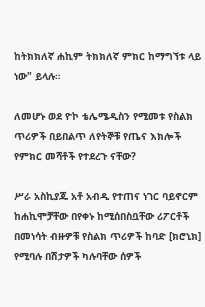ከትክክለኛ ሐኪም ትክክለኛ ምክር ከማግኘቱ ላይ ነው" ይላሉ።

ለመሆኑ ወደ ዮኮ ቴሌሜዲስን የሚመቱ የስልክ ጥሪዎች በይበልጥ ለየትኞቹ የጤና እክሎች የምክር መሻቶች የተደረጉ ናቸው?

ሥራ አስኪያጁ አቶ አብዲ የተጠና ነገር ባይኖርም ከሐኪሞቻቸው በየቀኑ ከሚሰበስቧቸው ሪፖርቶች በመነሳት ብዙዎቹ የስልክ ጥሪዎች ከባድ [ክሮኒክ] የሚባሉ በሽታዎች ካሉባቸው ሰዎች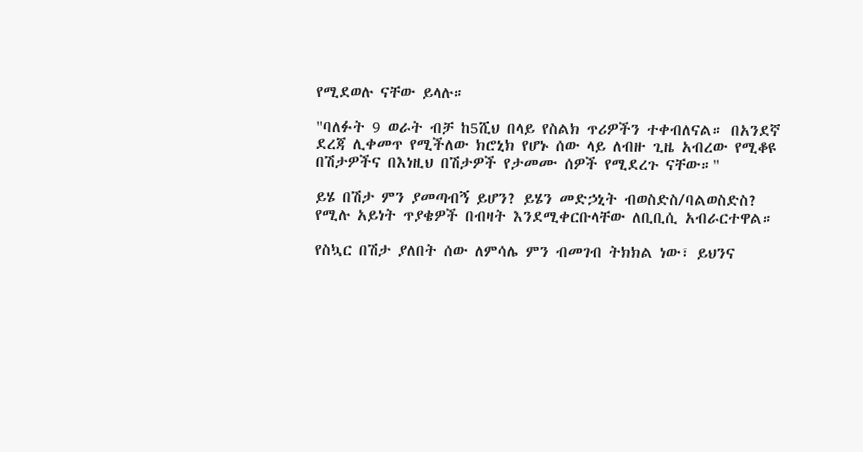የሚደወሉ ናቸው ይላሉ።

"ባለፉት 9 ወራት ብቻ ከ5ሺህ በላይ የስልክ ጥሪዎችን ተቀብለናል። በአንደኛ ደረጃ ሊቀመጥ የሚችለው ክሮኒክ የሆኑ ሰው ላይ ለብዙ ጊዜ አብረው የሚቆዩ በሽታዎችና በእነዚህ በሽታዎች የታመሙ ሰዎች የሚደረጉ ናቸው።"

ይሄ በሽታ ምን ያመጣብኝ ይሆን? ይሄን መድኃኒት ብወስድስ/ባልወስድስ? የሚሉ አይነት ጥያቄዎች በብዛት እንደሚቀርቡላቸው ለቢቢሲ አብራርተዋል።

የስኳር በሽታ ያለበት ሰው ለምሳሌ ምን ብመገብ ትክክል ነው፣ ይህንና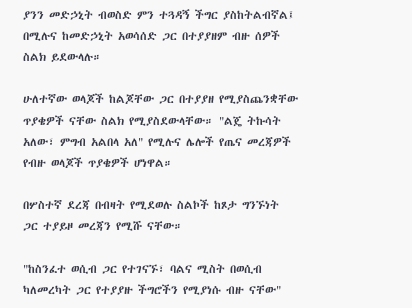ያንን መድኃኒት ብወስድ ምን ተጓዳኝ ችግር ያስከትልብኛል፤ በሚሉና ከመድኃኒት አወሳሰድ ጋር በተያያዘም ብዙ ሰዎች ስልክ ይደውላሉ።

ሁለተኛው ወላጆች ከልጆቸው ጋር በተያያዘ የሚያስጨንቋቸው ጥያቄዎች ናቸው ስልክ የሚያስደውላቸው። "ልጄ ትኩሳት አለው፣ ምግብ አልበላ አለ" የሚሉና ሌሎች የጤና መረጃዎች የብዙ ወላጆች ጥያቄዎች ሆነዋል።

በሦስተኛ ደረጃ በብዛት የሚደወሉ ስልኮች ከጾታ ግንኙነት ጋር ተያይዞ መረጃን የሚሹ ናቸው።

"ከስንፈተ ወሲብ ጋር የተገናኙ፣ ባልና ሚስት በወሲብ ካለመረካት ጋር የተያያዙ ችግሮችን የሚያነሱ ብዙ ናቸው"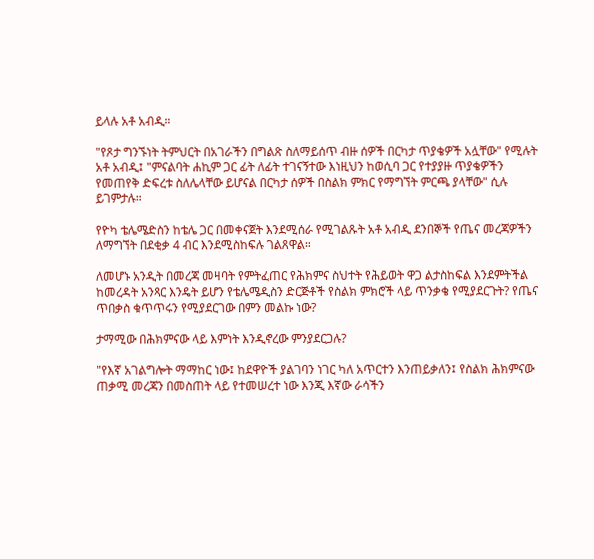ይላሉ አቶ አብዲ።

"የጾታ ግንኙነት ትምህርት በአገራችን በግልጽ ስለማይሰጥ ብዙ ሰዎች በርካታ ጥያቄዎች አሏቸው" የሚሉት አቶ አብዲ፤ "ምናልባት ሐኪም ጋር ፊት ለፊት ተገናኝተው እነዚህን ከወሲባ ጋር የተያያዙ ጥያቄዎችን የመጠየቅ ድፍረቱ ስለሌላቸው ይሆናል በርካታ ሰዎች በስልክ ምክር የማግኘት ምርጫ ያላቸው" ሲሉ ይገምታሉ።

የዮካ ቴሌሜድስን ከቴሌ ጋር በመቀናጀት እንደሚሰራ የሚገልጹት አቶ አብዲ ደንበኞች የጤና መረጃዎችን ለማግኘት በደቂቃ 4 ብር እንደሚስከፍሉ ገልጸዋል።

ለመሆኑ አንዲት በመረጃ መዛባት የምትፈጠር የሕክምና ስህተት የሕይወት ዋጋ ልታስከፍል እንደምትችል ከመረዳት አንጻር እንዴት ይሆን የቴሌሜዲስን ድርጅቶች የስልክ ምክሮች ላይ ጥንቃቄ የሚያደርጉት? የጤና ጥበቃስ ቁጥጥሩን የሚያደርገው በምን መልኩ ነው?

ታማሚው በሕክምናው ላይ እምነት እንዲኖረው ምንያደርጋሉ?

"የእኛ አገልግሎት ማማከር ነው፤ ከደዋዮች ያልገባን ነገር ካለ አጥርተን እንጠይቃለን፤ የስልክ ሕክምናው ጠቃሚ መረጃን በመስጠት ላይ የተመሠረተ ነው እንጂ እኛው ራሳችን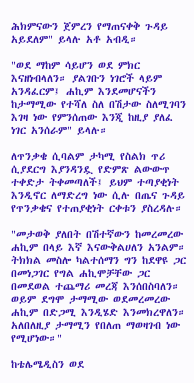ሕክምናውን ጀምረን የማጠናቀቅ ጉዳይ አይደለም" ይላሉ አቶ አብዲ።

"ወደ ማከም ሳይሆን ወደ ምክር እናዘነብላለን። ያልገቡን ነገሮች ላይም አንዳፈርም፤ ሐኪም እንደመሆናችን ከታማሚው የተሻለ ስለ በሽታው ስለሚገባን እገዛ ነው የምንሰጠው እንጂ ከዚያ ያለፈ ነገር አንሰራም" ይላሉ።

ለጥንቃቄ ሲባልም ታካሚ የስልክ ጥሪ ሲያደርግ እያንዳንዷ የድምጽ ልውውጥ ተቀድታ ትቀመጣለች፤ ይህም ተጣያቂነት እንዲኖር ለማድረግ ነው ሲሉ በጤና ጉዳይ የጥንቃቄና የተጠያቂነት ርቀቱን ያስረዳሉ።

"መታወቅ ያለበት በሽተኛውን ከመረመረው ሐኪም በላይ እኛ እናውቅልሀለን አንልም። ትክክል መስሎ ካልተሰማን ግን ከደዋዩ ጋር በመነጋገር የግል ሐኪሞቻቸው ጋር በመደወል ተጨማሪ መረጃ እንሰበስባለን። ወይም ደግሞ ታማሚው ወደመረመረው ሐኪም በድጋሚ እንዲሄድ እንመክረዋለን። አለበለዚያ ታማሚን የበለጠ ማወዛገብ ነው የሚሆነው።"

ከቴሌሜዲስን ወደ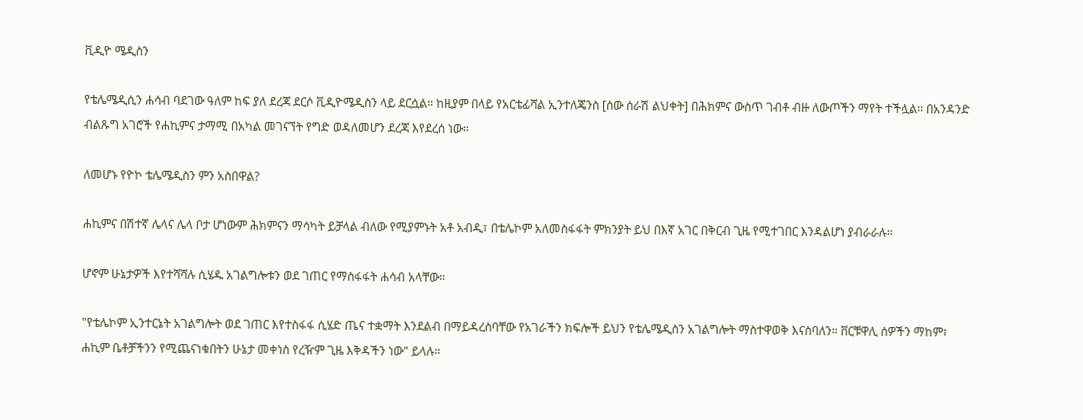ቪዲዮ ሜዲስን

የቴሌሜዲሲን ሐሳብ ባደገው ዓለም ከፍ ያለ ደረጃ ደርሶ ቪዲዮሜዲስን ላይ ደርሷል። ከዚያም በላይ የአርቴፊሻል ኢንተለጄንስ [ሰው ሰራሽ ልህቀት] በሕክምና ውስጥ ገብቶ ብዙ ለውጦችን ማየት ተችሏል። በአንዳንድ ብልጹግ አገሮች የሐኪምና ታማሚ በአካል መገናኘት የግድ ወዳለመሆን ደረጃ እየደረሰ ነው።

ለመሆኑ የዮኮ ቴሌሜዲስን ምን አስበዋል?

ሐኪምና በሽተኛ ሌላና ሌላ ቦታ ሆነውም ሕክምናን ማሳካት ይቻላል ብለው የሚያምኑት አቶ አብዲ፣ በቴሌኮም አለመስፋፋት ምክንያት ይህ በእኛ አገር በቅርብ ጊዜ የሚተገበር እንዳልሆነ ያብራራሉ።

ሆኖም ሁኔታዎች እየተሻሻሉ ሲሄዱ አገልግሎቱን ወደ ገጠር የማስፋፋት ሐሳብ አላቸው።

"የቴሌኮም ኢንተርኔት አገልግሎት ወደ ገጠር እየተስፋፋ ሲሄድ ጤና ተቋማት እንደልብ በማይዳረስባቸው የአገራችን ክፍሎች ይህን የቴሌሜዲስን አገልግሎት ማስተዋወቅ እናስባለን። ቨርቹዋሊ ሰዎችን ማከም፣ ሐኪም ቤቶቻችንን የሚጨናነቁበትን ሁኔታ መቀነስ የረዥም ጊዜ እቅዳችን ነው" ይላሉ።